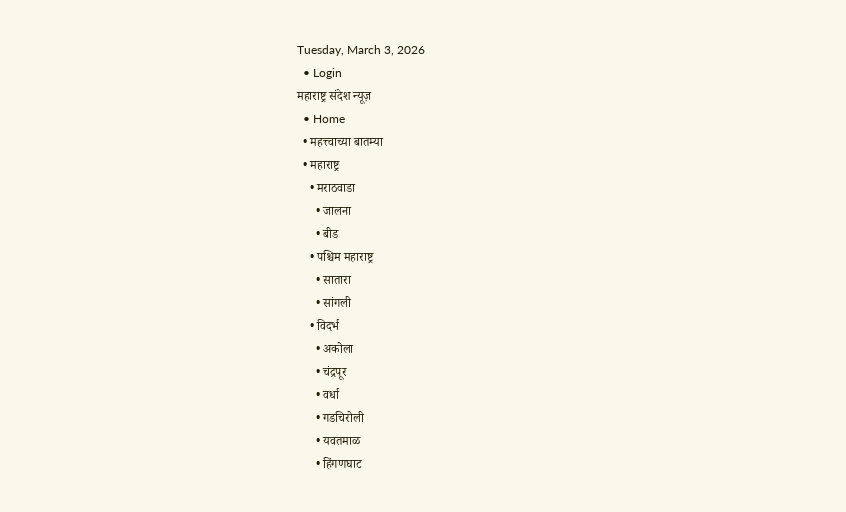Tuesday, March 3, 2026
  • Login
महाराष्ट्र संदेश न्यूज़
  • Home
  • महत्त्वाच्या बातम्या
  • महाराष्ट्र
    • मराठवाडा
      • जालना
      • बीड
    • पश्चिम महाराष्ट्र
      • सातारा
      • सांगली
    • विदर्भ
      • अकोला
      • चंद्रपूर
      • वर्धा
      • गडचिरोली
      • यवतमाळ
      • हिंगणघाट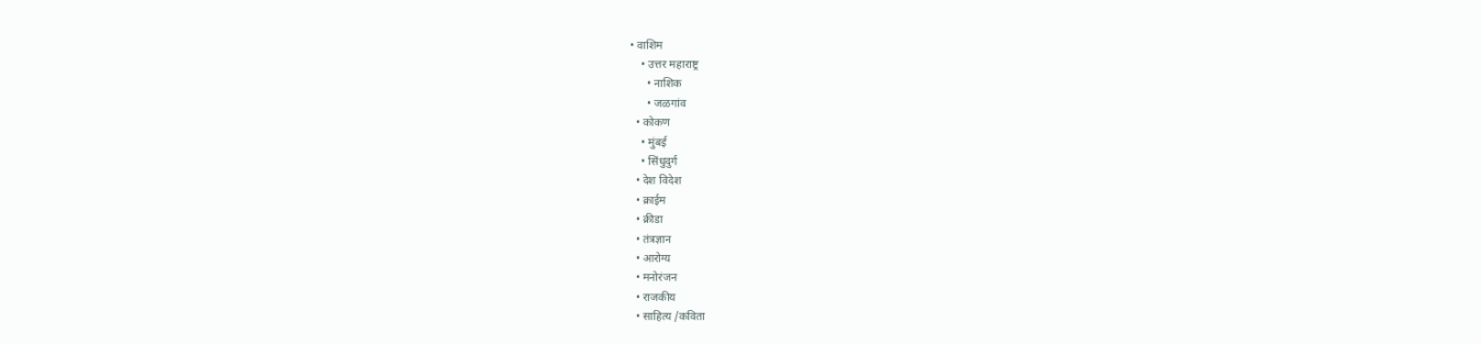• वाशिम
    • उत्तर महाराष्ट्र
      • नाशिक
      • जळगांव
  • कोकण
    • मुंबई
    • सिंधुदुर्ग
  • देश विदेश
  • क्राईम
  • क्रीडा
  • तंत्रज्ञान
  • आरोग्य
  • मनोरंजन
  • राजकीय
  • साहित्य /कविता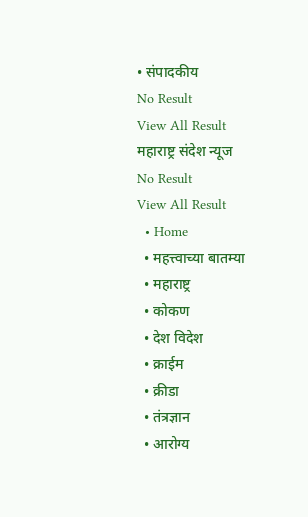• संपादकीय
No Result
View All Result
महाराष्ट्र संदेश न्यूज
No Result
View All Result
  • Home
  • महत्त्वाच्या बातम्या
  • महाराष्ट्र
  • कोकण
  • देश विदेश
  • क्राईम
  • क्रीडा
  • तंत्रज्ञान
  • आरोग्य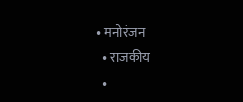• मनोरंजन
  • राजकीय
  •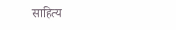साहित्य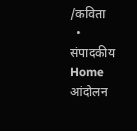/कविता
  • संपादकीय
Home आंदोलन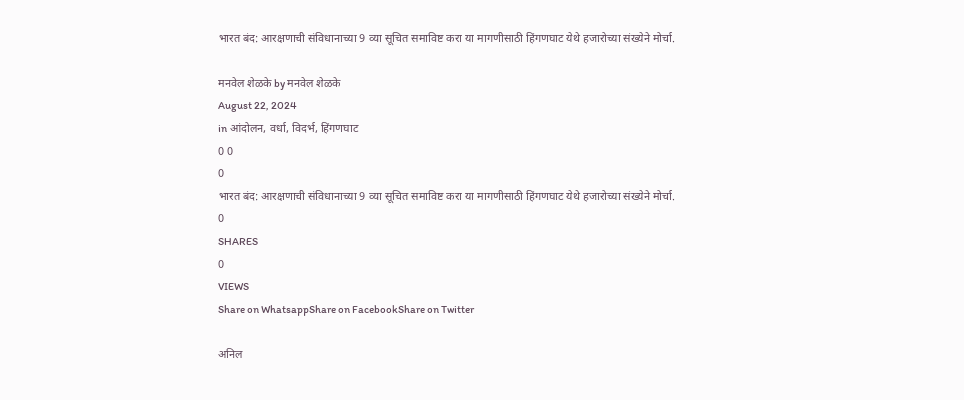भारत बंद: आरक्षणाची संविधानाच्या 9 व्या सूचित समाविष्ट करा या मागणीसाठी हिंगणघाट येथे हजारोच्या संख्येने मोर्चा.

मनवेल शेळके by मनवेल शेळके
August 22, 2024
in आंदोलन, वर्धा, विदर्भ, हिंगणघाट
0 0
0
भारत बंद: आरक्षणाची संविधानाच्या 9 व्या सूचित समाविष्ट करा या मागणीसाठी हिंगणघाट येथे हजारोच्या संख्येने मोर्चा.
0
SHARES
0
VIEWS
Share on WhatsappShare on FacebookShare on Twitter

अनिल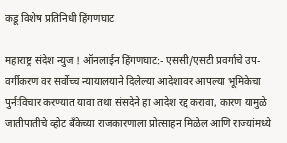कडू विशेष प्रतिनिधी हिंगणघाट

महाराष्ट्र संदेश न्युज ! ऑनलाईन हिंगणघाट:- एससी/एसटी प्रवर्गाचे उप-वर्गीकरण वर सर्वोच्च न्यायालयाने दिलेल्या आदेशावर आपल्या भूमिकेचा पुर्नःविचार करण्यात यावा तथा संसदेने हा आदेश रद्द करावा, कारण यामुळे जातीपातीचे व्होट बँकेच्या राजकारणाला प्रोत्साहन मिळेल आणि राज्यांमध्ये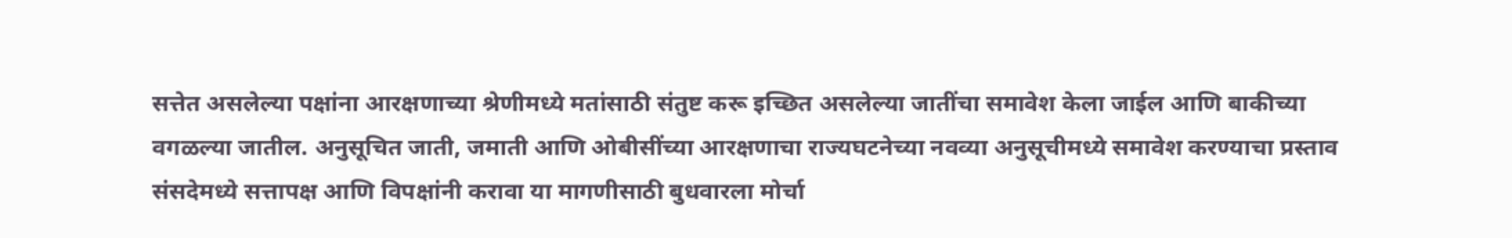सत्तेत असलेल्या पक्षांना आरक्षणाच्या श्रेणीमध्ये मतांसाठी संतुष्ट करू इच्छित असलेल्या जातींचा समावेश केला जाईल आणि बाकीच्या वगळल्या जातील. अनुसूचित जाती, जमाती आणि ओबीसींच्या आरक्षणाचा राज्यघटनेच्या नवव्या अनुसूचीमध्ये समावेश करण्याचा प्रस्ताव संसदेमध्ये सत्तापक्ष आणि विपक्षांनी करावा या मागणीसाठी बुधवारला मोर्चा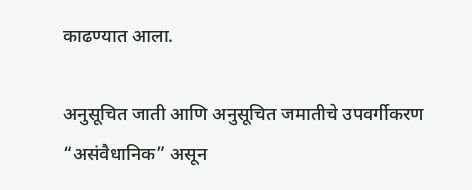काढण्यात आला.

अनुसूचित जाती आणि अनुसूचित जमातीचे उपवर्गीकरण “असंवैधानिक” असून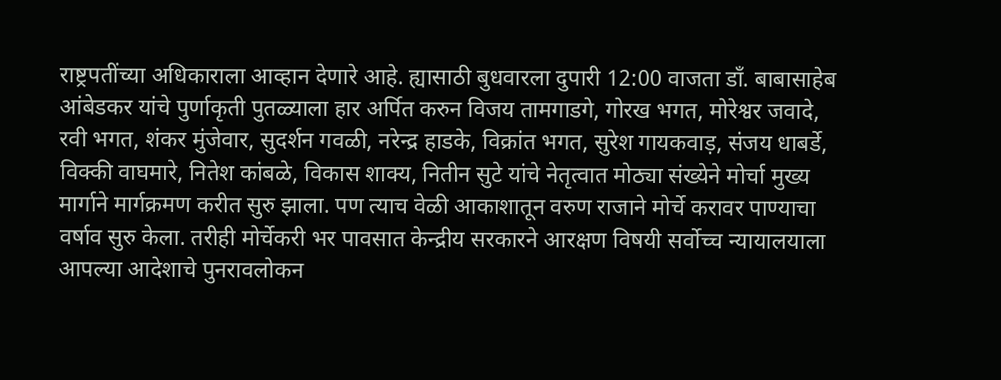राष्ट्रपतींच्या अधिकाराला आव्हान देणारे आहे. ह्यासाठी बुधवारला दुपारी 12:00 वाजता डाँ. बाबासाहेब आंबेडकर यांचे पुर्णाकृती पुतळ्याला हार अर्पित करुन विजय तामगाडगे, गोरख भगत, मोरेश्वर जवादे, रवी भगत, शंकर मुंजेवार, सुदर्शन गवळी, नरेन्द्र हाडके, विक्रांत भगत, सुरेश गायकवाड़, संजय धाबर्डे, विक्की वाघमारे, नितेश कांबळे, विकास शाक्य, नितीन सुटे यांचे नेतृत्वात मोठ्या संख्येने मोर्चा मुख्य मार्गाने मार्गक्रमण करीत सुरु झाला. पण त्याच वेळी आकाशातून वरुण राजाने मोर्चे करावर पाण्याचा वर्षाव सुरु केला. तरीही मोर्चेकरी भर पावसात केन्द्रीय सरकारने आरक्षण विषयी सर्वोच्च न्यायालयाला आपल्या आदेशाचे पुनरावलोकन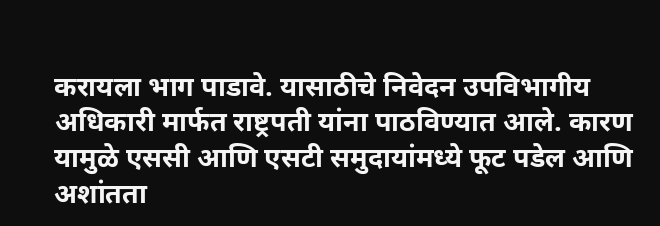करायला भाग पाडावे. यासाठीचे निवेदन उपविभागीय अधिकारी मार्फत राष्ट्रपती यांना पाठविण्यात आले. कारण यामुळे एससी आणि एसटी समुदायांमध्ये फूट पडेल आणि अशांतता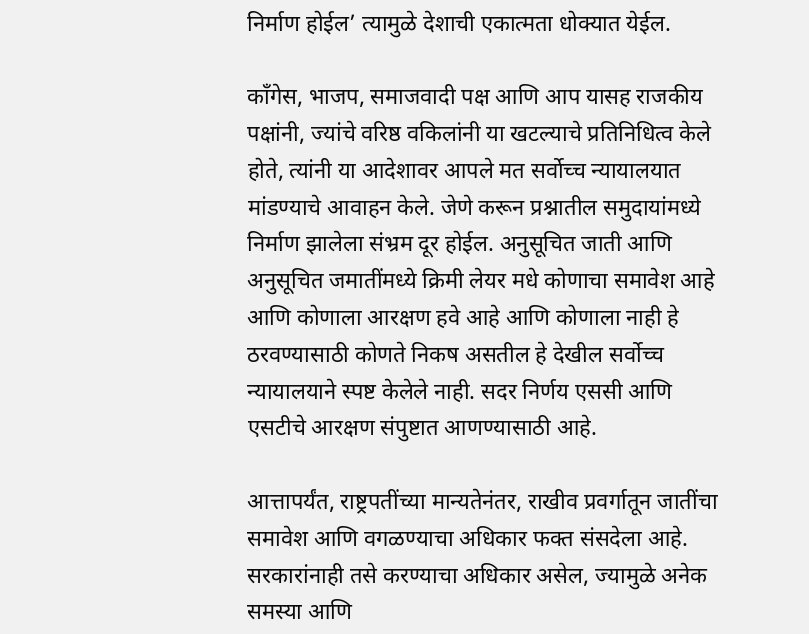निर्माण होईल’ त्यामुळे देशाची एकात्मता धोक्यात येईल.

काँगेस, भाजप, समाजवादी पक्ष आणि आप यासह राजकीय पक्षांनी, ज्यांचे वरिष्ठ वकिलांनी या खटल्याचे प्रतिनिधित्व केले होते, त्यांनी या आदेशावर आपले मत सर्वोच्च न्यायालयात मांडण्याचे आवाहन केले. जेणे करून प्रश्नातील समुदायांमध्ये निर्माण झालेला संभ्रम दूर होईल. अनुसूचित जाती आणि अनुसूचित जमातींमध्ये क्रिमी लेयर मधे कोणाचा समावेश आहे आणि कोणाला आरक्षण हवे आहे आणि कोणाला नाही हे ठरवण्यासाठी कोणते निकष असतील हे देखील सर्वोच्च न्यायालयाने स्पष्ट केलेले नाही. सदर निर्णय एससी आणि एसटीचे आरक्षण संपुष्टात आणण्यासाठी आहे.

आत्तापर्यंत, राष्ट्रपतींच्या मान्यतेनंतर, राखीव प्रवर्गातून जातींचा समावेश आणि वगळण्याचा अधिकार फक्त संसदेला आहे. सरकारांनाही तसे करण्याचा अधिकार असेल, ज्यामुळे अनेक समस्या आणि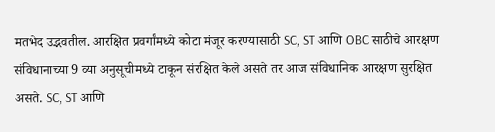मतभेद उद्भवतील. आरक्षित प्रवर्गांमध्ये कोटा मंजूर करण्यासाठी SC, ST आणि OBC साठीचे आरक्षण संविधानाच्या 9 व्या अनुसूचीमध्ये टाकून संरक्षित केले असते तर आज संविधानिक आरक्षण सुरक्षित असते. SC, ST आणि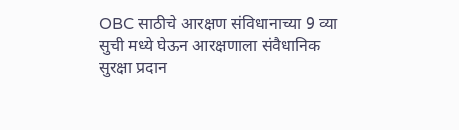OBC साठीचे आरक्षण संविधानाच्या 9 व्या सुची मध्ये घेऊन आरक्षणाला संवैधानिक सुरक्षा प्रदान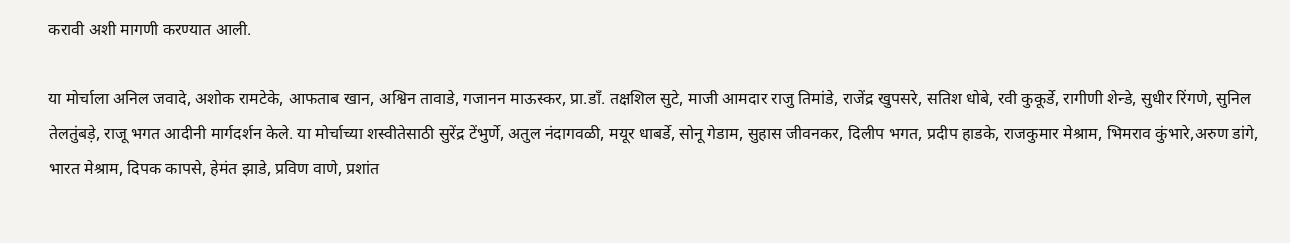करावी अशी मागणी करण्यात आली.

या मोर्चाला अनिल जवादे, अशोक रामटेके, आफताब खान, अश्विन तावाडे, गजानन माऊस्कर, प्रा.डाँ. तक्षशिल सुटे, माजी आमदार राजु तिमांडे, राजेंद्र खुपसरे, सतिश धोबे, रवी कुकूर्डे, रागीणी शेन्डे, सुधीर रिंगणे, सुनिल तेलतुंबड़े, राजू भगत आदीनी मार्गदर्शन केले. या मोर्चाच्या शस्वीतेसाठी सुरेंद्र टेंभुर्णे, अतुल नंदागवळी, मयूर धाबर्डे, सोनू गेडाम, सुहास जीवनकर, दिलीप भगत, प्रदीप हाडके, राजकुमार मेश्राम, भिमराव कुंभारे,अरुण डांगे, भारत मेश्राम, दिपक कापसे, हेमंत झाडे, प्रविण वाणे, प्रशांत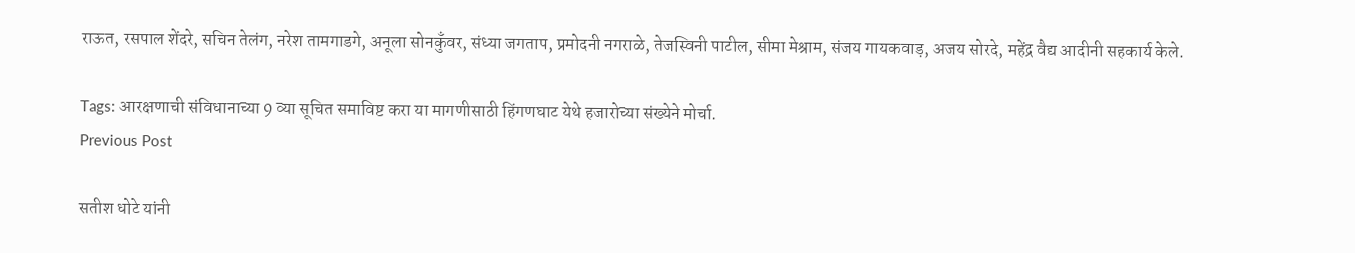राऊत, रसपाल शेंदरे, सचिन तेलंग, नरेश तामगाडगे, अनूला सोनकुँवर, संध्या जगताप, प्रमोदनी नगराळे, तेजस्विनी पाटील, सीमा मेश्राम, संजय गायकवाड़, अजय सोरदे, महेंद्र वैद्य आदीनी सहकार्य केले.

Tags: आरक्षणाची संविधानाच्या 9 व्या सूचित समाविष्ट करा या मागणीसाठी हिंगणघाट येथे हजारोच्या संख्येने मोर्चा.
Previous Post

सतीश धोटे यांनी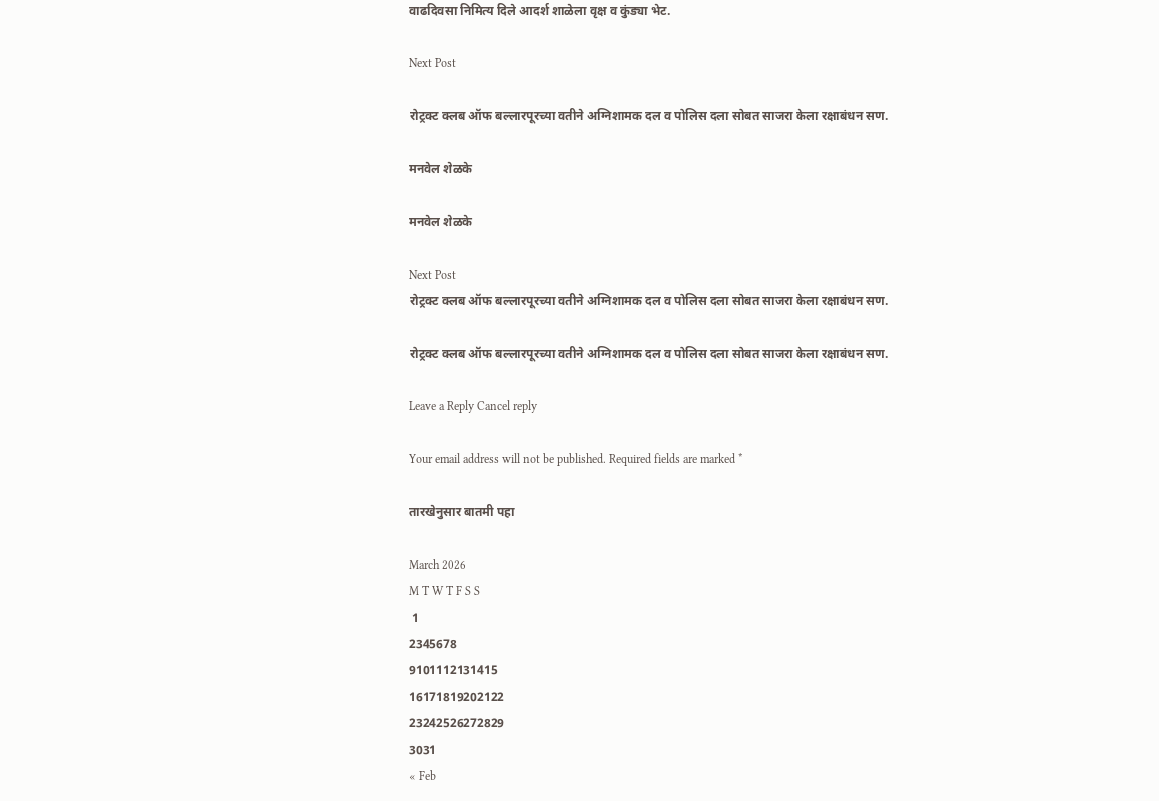वाढदिवसा निमित्य दिले आदर्श शाळेला वृक्ष व कुंड्या भेट.

Next Post

रोट्रक्ट क्लब ऑफ बल्लारपूरच्या वतीने अग्निशामक दल व पोलिस दला सोबत साजरा केला रक्षाबंधन सण.

मनवेल शेळके

मनवेल शेळके

Next Post
रोट्रक्ट क्लब ऑफ बल्लारपूरच्या वतीने अग्निशामक दल व पोलिस दला सोबत साजरा केला रक्षाबंधन सण.

रोट्रक्ट क्लब ऑफ बल्लारपूरच्या वतीने अग्निशामक दल व पोलिस दला सोबत साजरा केला रक्षाबंधन सण.

Leave a Reply Cancel reply

Your email address will not be published. Required fields are marked *

तारखेनुसार बातमी पहा

March 2026
M T W T F S S
 1
2345678
9101112131415
16171819202122
23242526272829
3031
« Feb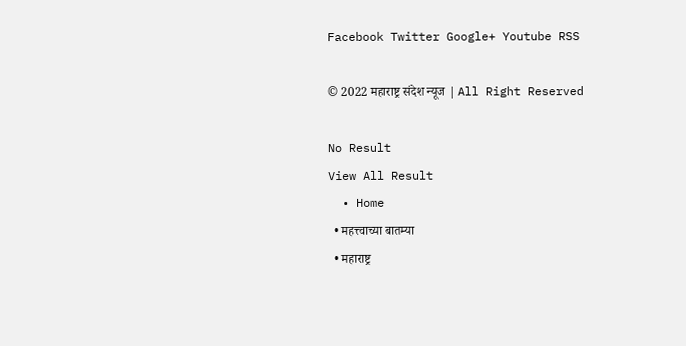Facebook Twitter Google+ Youtube RSS

© 2022 महाराष्ट्र संदेश न्यूज | All Right Reserved

No Result
View All Result
  • Home
  • महत्त्वाच्या बातम्या
  • महाराष्ट्र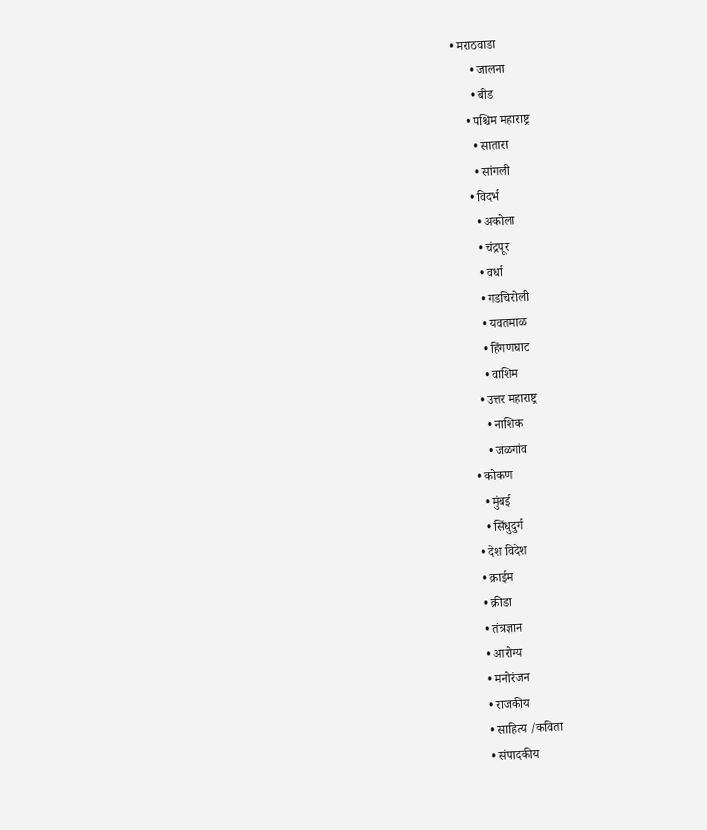• मराठवाडा
      • जालना
      • बीड
    • पश्चिम महाराष्ट्र
      • सातारा
      • सांगली
    • विदर्भ
      • अकोला
      • चंद्रपूर
      • वर्धा
      • गडचिरोली
      • यवतमाळ
      • हिंगणघाट
      • वाशिम
    • उत्तर महाराष्ट्र
      • नाशिक
      • जळगांव
  • कोकण
    • मुंबई
    • सिंधुदुर्ग
  • देश विदेश
  • क्राईम
  • क्रीडा
  • तंत्रज्ञान
  • आरोग्य
  • मनोरंजन
  • राजकीय
  • साहित्य /कविता
  • संपादकीय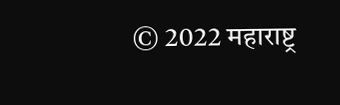© 2022 महाराष्ट्र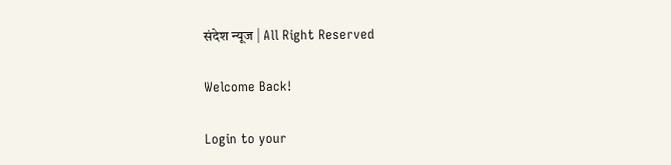संदेश न्यूज | All Right Reserved

Welcome Back!

Login to your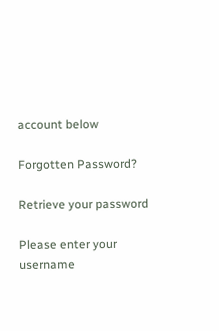account below

Forgotten Password?

Retrieve your password

Please enter your username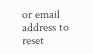or email address to reset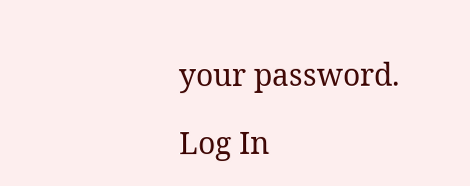your password.

Log In